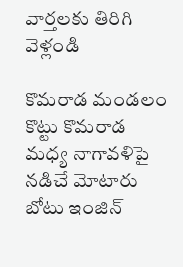వార్తలకు తిరిగి వెళ్లండి

కొమరాడ మండలం కొట్టు కొమరాడ మధ్య నాగావళిపై నడిచే మోటారు బోటు ఇంజిన్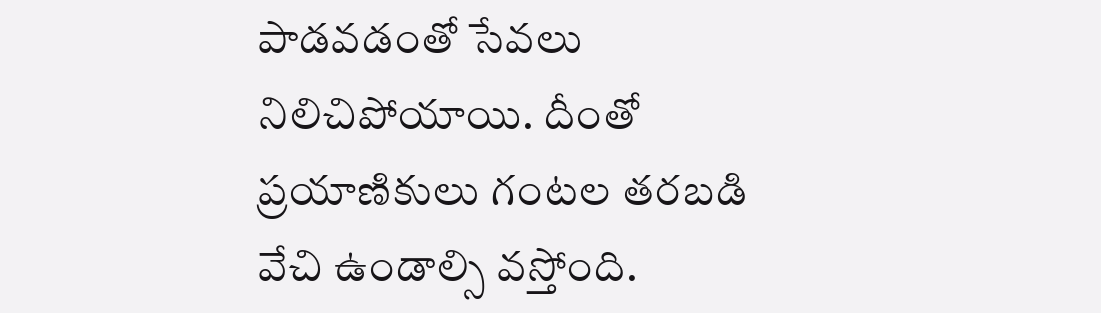పాడవడంతో సేవలు నిలిచిపోయాయి. దీంతో ప్రయాణికులు గంటల తరబడి వేచి ఉండాల్సి వస్తోంది.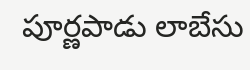పూర్ణపాడు లాబేసు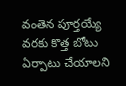వంతెన పూర్తయ్యే వరకు కొత్త బోటు ఏర్పాటు చేయాలని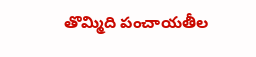తొమ్మిది పంచాయతీల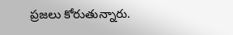ప్రజలు కోరుతున్నారు.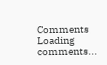Comments
Loading comments...